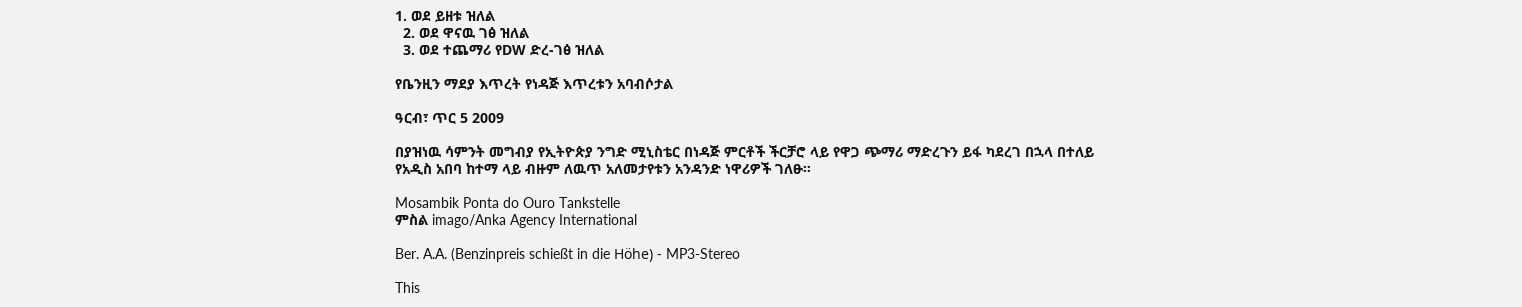1. ወደ ይዘቱ ዝለል
  2. ወደ ዋናዉ ገፅ ዝለል
  3. ወደ ተጨማሪ የDW ድረ-ገፅ ዝለል

የቤንዚን ማደያ እጥረት የነዳጅ እጥረቱን አባብሶታል

ዓርብ፣ ጥር 5 2009

በያዝነዉ ሳምንት መግብያ የኢትዮጵያ ንግድ ሚኒስቴር በነዳጅ ምርቶች ችርቻሮ ላይ የዋጋ ጭማሪ ማድረጉን ይፋ ካደረገ በኋላ በተለይ የአዲስ አበባ ከተማ ላይ ብዙም ለዉጥ አለመታየቱን አንዳንድ ነዋሪዎች ገለፁ።

Mosambik Ponta do Ouro Tankstelle
ምስል imago/Anka Agency International

Ber. A.A. (Benzinpreis schießt in die Höhe) - MP3-Stereo

This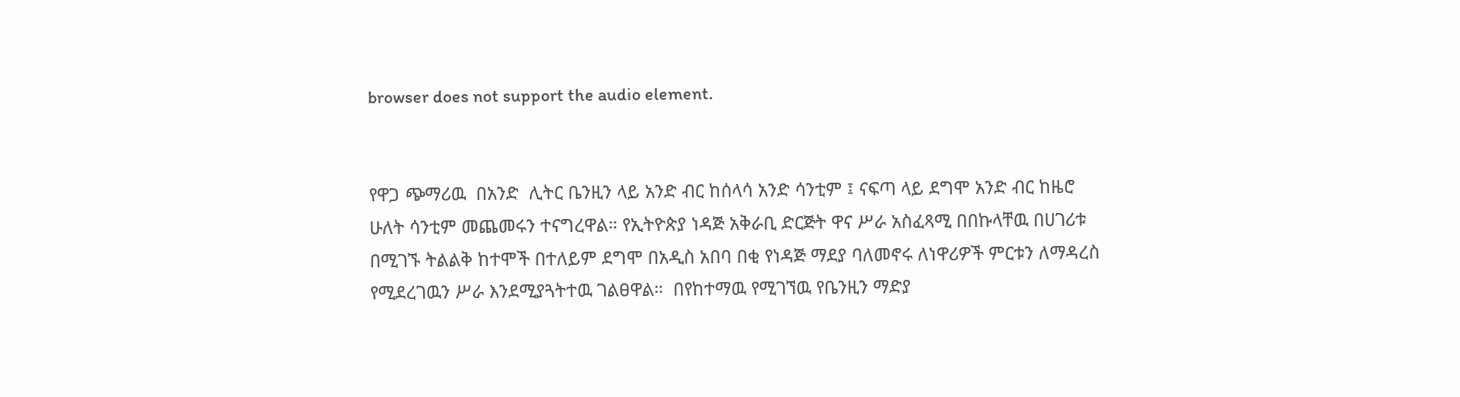browser does not support the audio element.


የዋጋ ጭማሪዉ  በአንድ  ሊትር ቤንዚን ላይ አንድ ብር ከሰላሳ አንድ ሳንቲም ፤ ናፍጣ ላይ ደግሞ አንድ ብር ከዜሮ ሁለት ሳንቲም መጨመሩን ተናግረዋል። የኢትዮጵያ ነዳጅ አቅራቢ ድርጅት ዋና ሥራ አስፈጻሚ በበኩላቸዉ በሀገሪቱ በሚገኙ ትልልቅ ከተሞች በተለይም ደግሞ በአዲስ አበባ በቂ የነዳጅ ማደያ ባለመኖሩ ለነዋሪዎች ምርቱን ለማዳረስ የሚደረገዉን ሥራ እንደሚያጓትተዉ ገልፀዋል።  በየከተማዉ የሚገኘዉ የቤንዚን ማድያ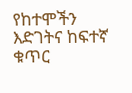የከተሞችን እድገትና ከፍተኛ ቁጥር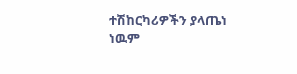ተሽከርካሪዎችን ያላጤነ ነዉም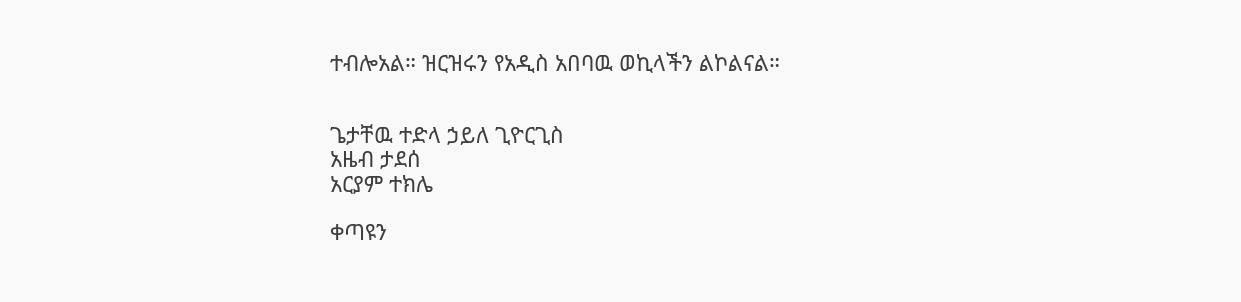ተብሎአል። ዝርዝሩን የአዲስ አበባዉ ወኪላችን ልኮልናል።


ጌታቸዉ ተድላ ኃይለ ጊዮርጊስ
አዜብ ታደሰ
አርያም ተክሌ

ቀጣዩን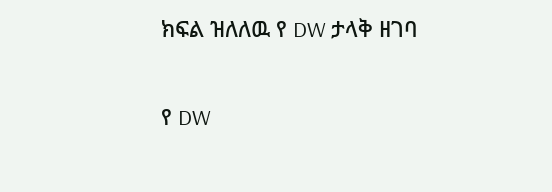ክፍል ዝለለዉ የ DW ታላቅ ዘገባ

የ DW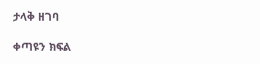ታላቅ ዘገባ

ቀጣዩን ክፍል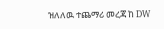ዝለለዉ ተጨማሪ መረጃ ከ DW